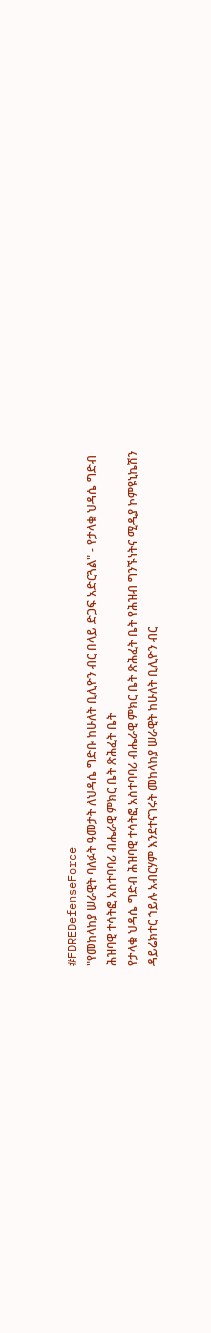#FDREDefenseForce
"የመከላከያ ሠራዊት ባለፉት ዓመታት ለህዳሴ ግድቡ ከሁለት ቢሊዮን ብር በላይ ድጋፍ አድርጓል" - የታላቁ ህዳሴ ግድብ ሕዝባዊ ተሳትፎ አስተባባሪ ብሔራዊ ምክር ቤት ጽሕፈት ቤት
የታላቁ ህዳሴ ግድብ ሕዝባዊ ተሳትፎ አስተባባሪ ብሔራዊ ምክር ቤት ጽሕፈት ቤት የሕዝብ ግንኙነትና ሚዲያ ኮምዩኒኬሽን ዳይሬክተር ኀይሉ አብርሃም እንደተናገሩት መከላከያ ሠራዊት ከሁለት ቢሊዮን ብር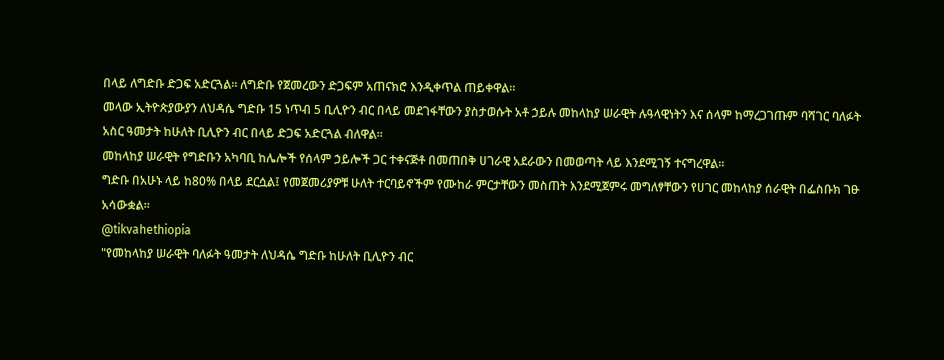በላይ ለግድቡ ድጋፍ አድርጓል፡፡ ለግድቡ የጀመረውን ድጋፍም አጠናክሮ እንዲቀጥል ጠይቀዋል፡፡
መላው ኢትዮጵያውያን ለህዳሴ ግድቡ 15 ነጥብ 5 ቢሊዮን ብር በላይ መደገፋቸውን ያስታወሱት አቶ ኃይሉ መከላከያ ሠራዊት ሉዓላዊነትን እና ሰላም ከማረጋገጡም ባሻገር ባለፉት አስር ዓመታት ከሁለት ቢሊዮን ብር በላይ ድጋፍ አድርጓል ብለዋል፡፡
መከላከያ ሠራዊት የግድቡን አካባቢ ከሌሎች የሰላም ኃይሎች ጋር ተቀናጅቶ በመጠበቅ ሀገራዊ አደራውን በመወጣት ላይ እንደሚገኝ ተናግረዋል፡፡
ግድቡ በአሁኑ ላይ ከ80% በላይ ደርሷል፤ የመጀመሪያዎቹ ሁለት ተርባይኖችም የሙከራ ምርታቸውን መስጠት እንደሚጀምሩ መግለፃቸውን የሀገር መከላከያ ሰራዊት በፌስቡክ ገፁ አሳውቋል።
@tikvahethiopia
"የመከላከያ ሠራዊት ባለፉት ዓመታት ለህዳሴ ግድቡ ከሁለት ቢሊዮን ብር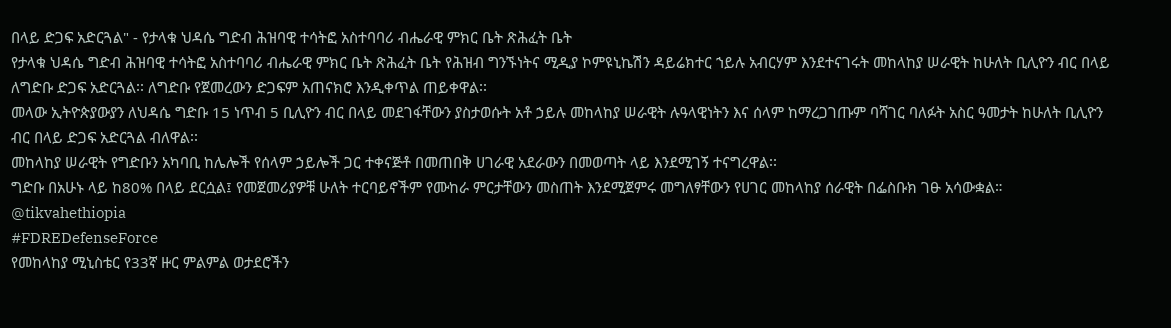በላይ ድጋፍ አድርጓል" - የታላቁ ህዳሴ ግድብ ሕዝባዊ ተሳትፎ አስተባባሪ ብሔራዊ ምክር ቤት ጽሕፈት ቤት
የታላቁ ህዳሴ ግድብ ሕዝባዊ ተሳትፎ አስተባባሪ ብሔራዊ ምክር ቤት ጽሕፈት ቤት የሕዝብ ግንኙነትና ሚዲያ ኮምዩኒኬሽን ዳይሬክተር ኀይሉ አብርሃም እንደተናገሩት መከላከያ ሠራዊት ከሁለት ቢሊዮን ብር በላይ ለግድቡ ድጋፍ አድርጓል፡፡ ለግድቡ የጀመረውን ድጋፍም አጠናክሮ እንዲቀጥል ጠይቀዋል፡፡
መላው ኢትዮጵያውያን ለህዳሴ ግድቡ 15 ነጥብ 5 ቢሊዮን ብር በላይ መደገፋቸውን ያስታወሱት አቶ ኃይሉ መከላከያ ሠራዊት ሉዓላዊነትን እና ሰላም ከማረጋገጡም ባሻገር ባለፉት አስር ዓመታት ከሁለት ቢሊዮን ብር በላይ ድጋፍ አድርጓል ብለዋል፡፡
መከላከያ ሠራዊት የግድቡን አካባቢ ከሌሎች የሰላም ኃይሎች ጋር ተቀናጅቶ በመጠበቅ ሀገራዊ አደራውን በመወጣት ላይ እንደሚገኝ ተናግረዋል፡፡
ግድቡ በአሁኑ ላይ ከ80% በላይ ደርሷል፤ የመጀመሪያዎቹ ሁለት ተርባይኖችም የሙከራ ምርታቸውን መስጠት እንደሚጀምሩ መግለፃቸውን የሀገር መከላከያ ሰራዊት በፌስቡክ ገፁ አሳውቋል።
@tikvahethiopia
#FDREDefenseForce
የመከላከያ ሚኒስቴር የ33ኛ ዙር ምልምል ወታደሮችን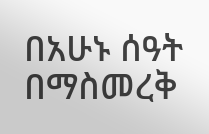በአሁኑ ሰዓት በማስመረቅ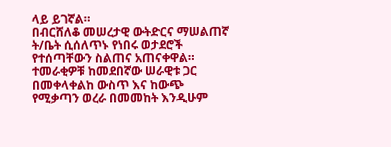ላይ ይገኛል።
በብርሸለቆ መሠረታዊ ውትድርና ማሠልጠኛ ት/ቤት ሲሰለጥኑ የነበሩ ወታደሮች የተሰጣቸውን ስልጠና አጠናቀዋል።
ተመራቂዎቹ ከመደበኛው ሠራዊቱ ጋር በመቀላቀልከ ውስጥ እና ከውጭ የሚቃጣን ወረራ በመመከት እንዲሁም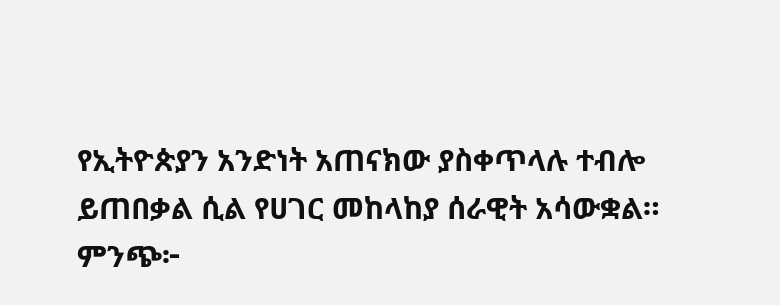የኢትዮጵያን አንድነት አጠናክው ያስቀጥላሉ ተብሎ ይጠበቃል ሲል የሀገር መከላከያ ሰራዊት አሳውቋል።
ምንጭ፦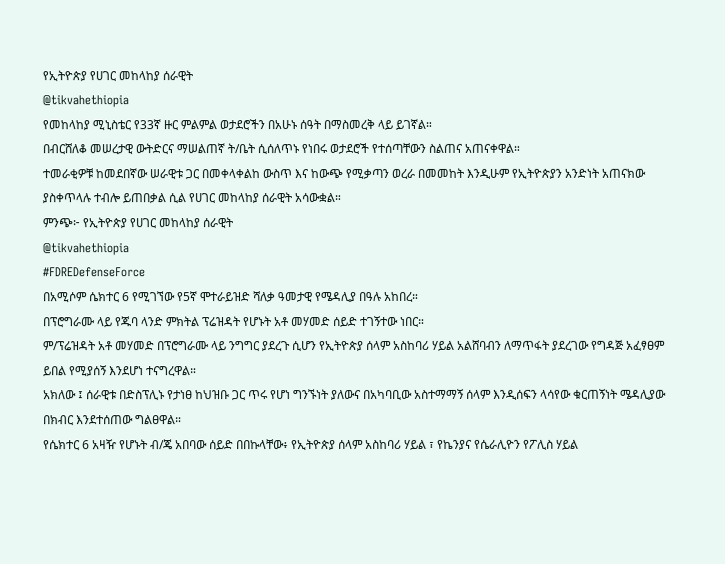የኢትዮጵያ የሀገር መከላከያ ሰራዊት
@tikvahethiopia
የመከላከያ ሚኒስቴር የ33ኛ ዙር ምልምል ወታደሮችን በአሁኑ ሰዓት በማስመረቅ ላይ ይገኛል።
በብርሸለቆ መሠረታዊ ውትድርና ማሠልጠኛ ት/ቤት ሲሰለጥኑ የነበሩ ወታደሮች የተሰጣቸውን ስልጠና አጠናቀዋል።
ተመራቂዎቹ ከመደበኛው ሠራዊቱ ጋር በመቀላቀልከ ውስጥ እና ከውጭ የሚቃጣን ወረራ በመመከት እንዲሁም የኢትዮጵያን አንድነት አጠናክው ያስቀጥላሉ ተብሎ ይጠበቃል ሲል የሀገር መከላከያ ሰራዊት አሳውቋል።
ምንጭ፦ የኢትዮጵያ የሀገር መከላከያ ሰራዊት
@tikvahethiopia
#FDREDefenseForce
በአሚሶም ሴክተር 6 የሚገኘው የ5ኛ ሞተራይዝድ ሻለቃ ዓመታዊ የሜዳሊያ በዓሉ አከበረ።
በፕሮግራሙ ላይ የጁባ ላንድ ምክትል ፕሬዝዳት የሆኑት አቶ መሃመድ ሰይድ ተገኝተው ነበር።
ም/ፕሬዝዳት አቶ መሃመድ በፕሮግራሙ ላይ ንግግር ያደረጉ ሲሆን የኢትዮጵያ ሰላም አስከባሪ ሃይል አልሸባብን ለማጥፋት ያደረገው የግዳጅ አፈፃፀም ይበል የሚያሰኝ እንደሆነ ተናግረዋል።
አክለው ፤ ሰራዊቱ በድስፕሊኑ የታነፀ ከህዝቡ ጋር ጥሩ የሆነ ግንኙነት ያለውና በአካባቢው አስተማማኝ ሰላም እንዲሰፍን ላሳየው ቁርጠኝነት ሜዳሊያው በክብር እንደተሰጠው ግልፀዋል።
የሴክተር 6 አዛዥ የሆኑት ብ/ጄ አበባው ሰይድ በበኩላቸው፥ የኢትዮጵያ ሰላም አስከባሪ ሃይል ፣ የኬንያና የሴራሊዮን የፖሊስ ሃይል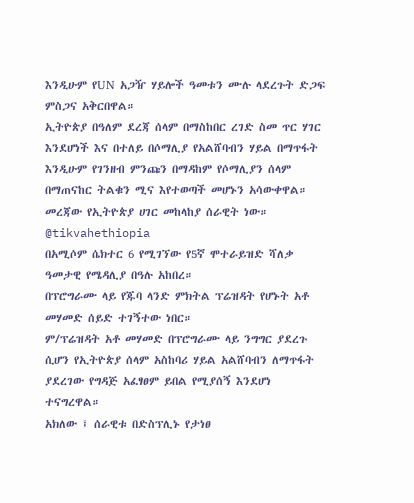እንዲሁም የUN አጋዥ ሃይሎች ዓመቱን ሙሉ ላደረጉት ድጋፍ ምስጋና አቅርበዋል።
ኢትዮጵያ በዓለም ደረጃ ሰላም በማስከበር ረገድ ስመ ጥር ሃገር እንደሆነች እና በተለይ በሶማሊያ የአልሸባብን ሃይል በማጥፋት እንዲሁም የገንዘብ ምንጩን በማዳከም የሶማሊያን ሰላም በማጠናከር ትልቁን ሚና እየተወጣች መሆኑን አሳውቀዋል።
መረጃው የኢትዮጵያ ሀገር መከላከያ ሰራዊት ነው።
@tikvahethiopia
በአሚሶም ሴክተር 6 የሚገኘው የ5ኛ ሞተራይዝድ ሻለቃ ዓመታዊ የሜዳሊያ በዓሉ አከበረ።
በፕሮግራሙ ላይ የጁባ ላንድ ምክትል ፕሬዝዳት የሆኑት አቶ መሃመድ ሰይድ ተገኝተው ነበር።
ም/ፕሬዝዳት አቶ መሃመድ በፕሮግራሙ ላይ ንግግር ያደረጉ ሲሆን የኢትዮጵያ ሰላም አስከባሪ ሃይል አልሸባብን ለማጥፋት ያደረገው የግዳጅ አፈፃፀም ይበል የሚያሰኝ እንደሆነ ተናግረዋል።
አክለው ፤ ሰራዊቱ በድስፕሊኑ የታነፀ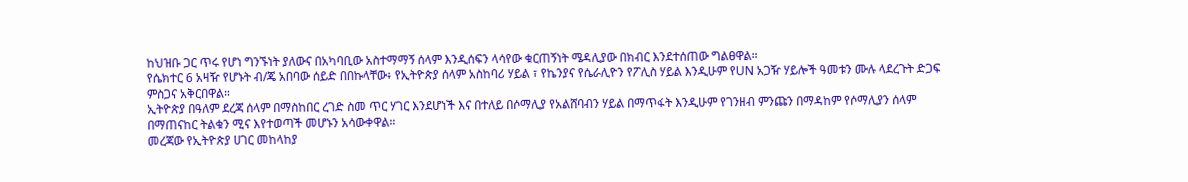ከህዝቡ ጋር ጥሩ የሆነ ግንኙነት ያለውና በአካባቢው አስተማማኝ ሰላም እንዲሰፍን ላሳየው ቁርጠኝነት ሜዳሊያው በክብር እንደተሰጠው ግልፀዋል።
የሴክተር 6 አዛዥ የሆኑት ብ/ጄ አበባው ሰይድ በበኩላቸው፥ የኢትዮጵያ ሰላም አስከባሪ ሃይል ፣ የኬንያና የሴራሊዮን የፖሊስ ሃይል እንዲሁም የUN አጋዥ ሃይሎች ዓመቱን ሙሉ ላደረጉት ድጋፍ ምስጋና አቅርበዋል።
ኢትዮጵያ በዓለም ደረጃ ሰላም በማስከበር ረገድ ስመ ጥር ሃገር እንደሆነች እና በተለይ በሶማሊያ የአልሸባብን ሃይል በማጥፋት እንዲሁም የገንዘብ ምንጩን በማዳከም የሶማሊያን ሰላም በማጠናከር ትልቁን ሚና እየተወጣች መሆኑን አሳውቀዋል።
መረጃው የኢትዮጵያ ሀገር መከላከያ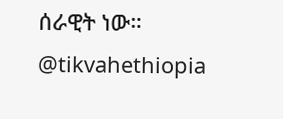ሰራዊት ነው።
@tikvahethiopia